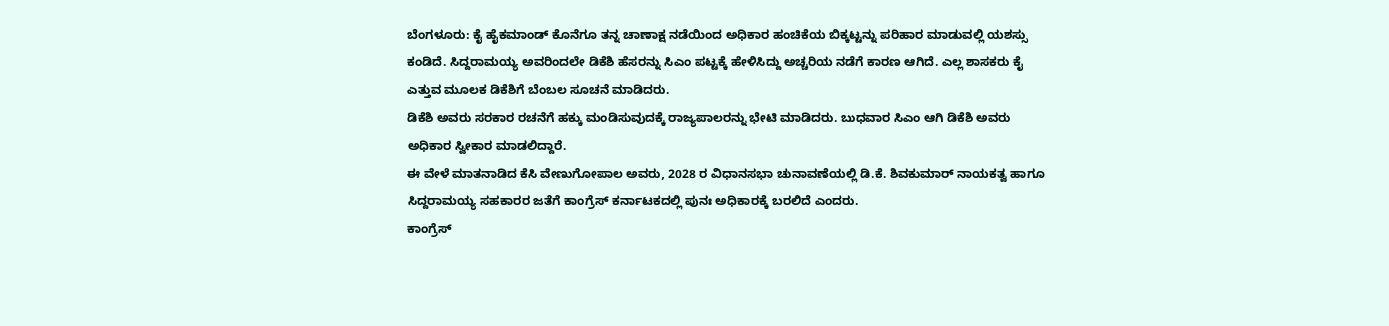ಬೆಂಗಳೂರು: ಕೈ ಹೈಕಮಾಂಡ್ ಕೊನೆಗೂ ತನ್ನ ಚಾಣಾಕ್ಷ ನಡೆಯಿಂದ ಅಧಿಕಾರ ಹಂಚಿಕೆಯ ಬಿಕ್ಕಟ್ಟನ್ನು ಪರಿಹಾರ ಮಾಡುವಲ್ಲಿ ಯಶಸ್ಸು ಕಂಡಿದೆ. ಸಿದ್ದರಾಮಯ್ಯ ಅವರಿಂದಲೇ ಡಿಕೆಶಿ ಹೆಸರನ್ನು ಸಿಎಂ ಪಟ್ಟಕ್ಕೆ ಹೇಳಿಸಿದ್ದು ಅಚ್ಚರಿಯ ನಡೆಗೆ ಕಾರಣ ಆಗಿದೆ. ಎಲ್ಲ ಶಾಸಕರು ಕೈ ಎತ್ತುವ ಮೂಲಕ ಡಿಕೆಶಿಗೆ ಬೆಂಬಲ ಸೂಚನೆ ಮಾಡಿದರು.
ಡಿಕೆಶಿ ಅವರು ಸರಕಾರ ರಚನೆಗೆ ಹಕ್ಕು ಮಂಡಿಸುವುದಕ್ಕೆ ರಾಜ್ಯಪಾಲರನ್ನು ಭೇಟಿ ಮಾಡಿದರು. ಬುಧವಾರ ಸಿಎಂ ಆಗಿ ಡಿಕೆಶಿ ಅವರು ಅಧಿಕಾರ ಸ್ವೀಕಾರ ಮಾಡಲಿದ್ದಾರೆ.
ಈ ವೇಳೆ ಮಾತನಾಡಿದ ಕೆಸಿ ವೇಣುಗೋಪಾಲ ಅವರು, 2028 ರ ವಿಧಾನಸಭಾ ಚುನಾವಣೆಯಲ್ಲಿ ಡಿ.ಕೆ. ಶಿವಕುಮಾರ್ ನಾಯಕತ್ವ ಹಾಗೂ ಸಿದ್ದರಾಮಯ್ಯ ಸಹಕಾರರ ಜತೆಗೆ ಕಾಂಗ್ರೆಸ್ ಕರ್ನಾಟಕದಲ್ಲಿ ಪುನಃ ಅಧಿಕಾರಕ್ಕೆ ಬರಲಿದೆ ಎಂದರು.
ಕಾಂಗ್ರೆಸ್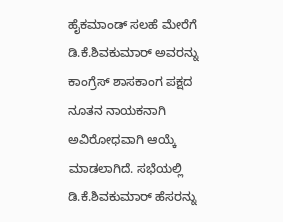ಹೈಕಮಾಂಡ್ ಸಲಹೆ ಮೇರೆಗೆ ಡಿ.ಕೆ.ಶಿವಕುಮಾರ್ ಅವರನ್ನು ಕಾಂಗ್ರೆಸ್ ಶಾಸಕಾಂಗ ಪಕ್ಷದ ನೂತನ ನಾಯಕನಾಗಿ ಅವಿರೋಧವಾಗಿ ಆಯ್ಕೆ ಮಾಡಲಾಗಿದೆ. ಸಭೆಯಲ್ಲಿ ಡಿ.ಕೆ.ಶಿವಕುಮಾರ್ ಹೆಸರನ್ನು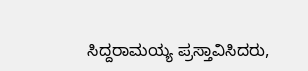ಸಿದ್ದರಾಮಯ್ಯ ಪ್ರಸ್ತಾವಿಸಿದರು,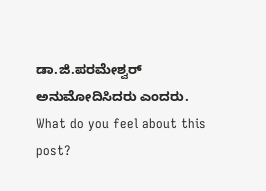ಡಾ.ಜಿ.ಪರಮೇಶ್ವರ್ ಅನುಮೋದಿಸಿದರು ಎಂದರು.
What do you feel about this post?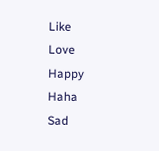Like
Love
Happy
Haha
Sad